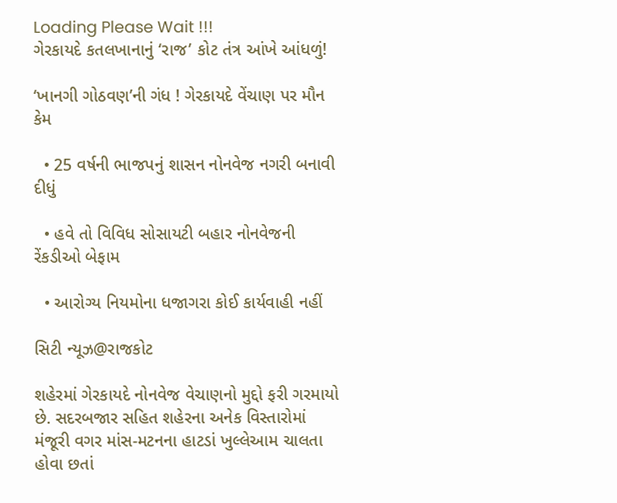Loading Please Wait !!!
ગેરકાયદે કતલખાનાનું ‘રાજ’ કોટ તંત્ર આંખે આંધળું!

‘ખાનગી ગોઠવણ’ની ગંધ ! ગેરકાયદે વેંચાણ પર મૌન કેમ

  • 25 વર્ષની ભાજપનું શાસન નોનવેજ નગરી બનાવી દીધું

  • હવે તો વિવિધ સોસાયટી બહાર નોનવેજની રેંકડીઓ બેફામ

  • આરોગ્ય નિયમોના ધજાગરા કોઈ કાર્યવાહી નહીં

સિટી ન્યૂઝ@રાજકોટ

શહેરમાં ગેરકાયદે નોનવેજ વેચાણનો મુદ્દો ફરી ગરમાયો છે. સદરબજાર સહિત શહેરના અનેક વિસ્તારોમાં મંજૂરી વગર માંસ-મટનના હાટડાં ખુલ્લેઆમ ચાલતા હોવા છતાં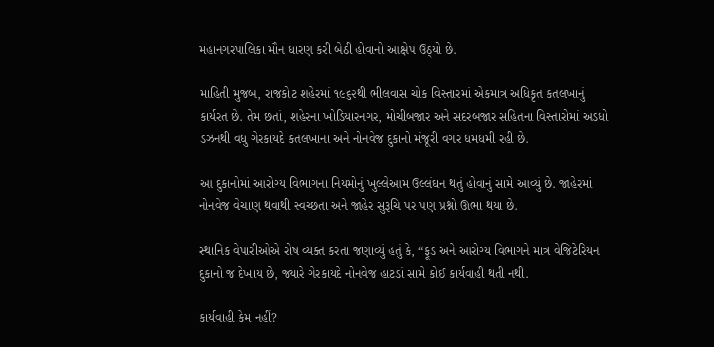મહાનગરપાલિકા મૌન ધારણ કરી બેઠી હોવાનો આક્ષેપ ઉઠ્યો છે.

માહિતી મુજબ, રાજકોટ શહેરમાં ૧૯૬૨થી ભીલવાસ ચોક વિસ્તારમાં એકમાત્ર અધિકૃત કતલખાનું કાર્યરત છે. તેમ છતાં, શહેરના ખોડિયારનગર, મોચીબજાર અને સદરબજાર સહિતના વિસ્તારોમાં અડધો ડઝનથી વધુ ગેરકાયદે કતલખાના અને નોનવેજ દુકાનો મંજૂરી વગર ધમધમી રહી છે.

આ દુકાનોમાં આરોગ્ય વિભાગના નિયમોનું ખુલ્લેઆમ ઉલ્લંઘન થતું હોવાનું સામે આવ્યું છે. જાહેરમાં નોનવેજ વેચાણ થવાથી સ્વચ્છતા અને જાહેર સુરૂચિ પર પણ પ્રશ્નો ઊભા થયા છે.

સ્થાનિક વેપારીઓએ રોષ વ્યક્ત કરતા જણાવ્યું હતું કે, “ફૂડ અને આરોગ્ય વિભાગને માત્ર વેજિટેરિયન દુકાનો જ દેખાય છે, જ્યારે ગેરકાયદે નોનવેજ હાટડાં સામે કોઈ કાર્યવાહી થતી નથી.

કાર્યવાહી કેમ નહીં?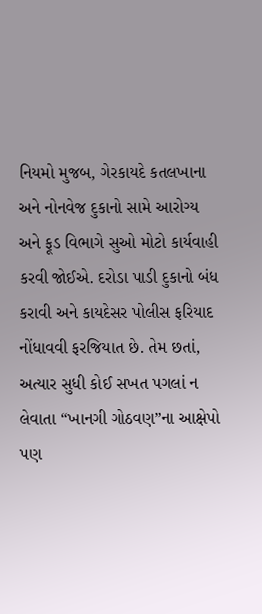નિયમો મુજબ, ગેરકાયદે કતલખાના અને નોનવેજ દુકાનો સામે આરોગ્ય અને ફૂડ વિભાગે સુઓ મોટો કાર્યવાહી કરવી જોઈએ. દરોડા પાડી દુકાનો બંધ કરાવી અને કાયદેસર પોલીસ ફરિયાદ નોંધાવવી ફરજિયાત છે. તેમ છતાં, અત્યાર સુધી કોઈ સખત પગલાં ન લેવાતા “ખાનગી ગોઠવણ”ના આક્ષેપો પણ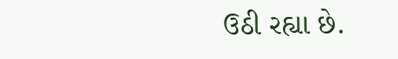ઉઠી રહ્યા છે.